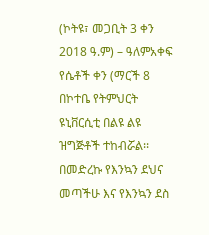(ኮትዩ፣ መጋቢት 3 ቀን 2018 ዓ.ም) – ዓለምአቀፍ የሴቶች ቀን (ማርች 8 በኮተቤ የትምህርት ዩኒቨርሲቲ በልዩ ልዩ ዝግጅቶች ተከብሯል፡፡
በመድረኩ የእንኳን ደህና መጣችሁ እና የእንኳን ደስ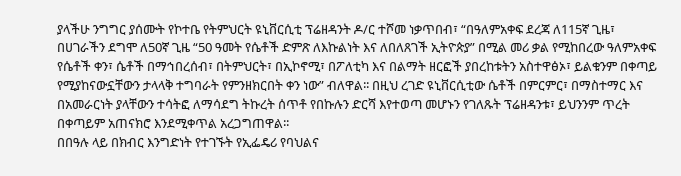ያላችሁ ንግግር ያሰሙት የኮተቤ የትምህርት ዩኒቨርሲቲ ፕሬዘዳንት ዶ/ር ተሾመ ነቃጥበብ፣ “በዓለምአቀፍ ደረጃ ለ115ኛ ጊዜ፣ በሀገራችን ደግሞ ለ50ኛ ጊዜ “50 ዓመት የሴቶች ድምጽ ለእኩልነት እና ለበለጸገች ኢትዮጵያ” በሚል መሪ ቃል የሚከበረው ዓለምአቀፍ የሴቶች ቀን፣ ሴቶች በማኅበረሰብ፣ በትምህርት፣ በኢኮኖሚ፣ በፖለቲካ እና በልማት ዘርፎች ያበረከቱትን አስተዋፅኦ፣ ይልቁንም በቀጣይ የሚያከናውኗቸውን ታላላቅ ተግባራት የምንዘክርበት ቀን ነው” ብለዋል፡፡ በዚህ ረገድ ዩኒቨርሲቲው ሴቶች በምርምር፣ በማስተማር እና በአመራርነት ያላቸውን ተሳትፎ ለማሳደግ ትኩረት ሰጥቶ የበኩሉን ድርሻ እየተወጣ መሆኑን የገለጹት ፕሬዘዳንቱ፣ ይህንንም ጥረት በቀጣይም አጠናክሮ እንደሚቀጥል አረጋግጠዋል፡፡
በበዓሉ ላይ በክብር እንግድነት የተገኙት የኢፌዴሪ የባህልና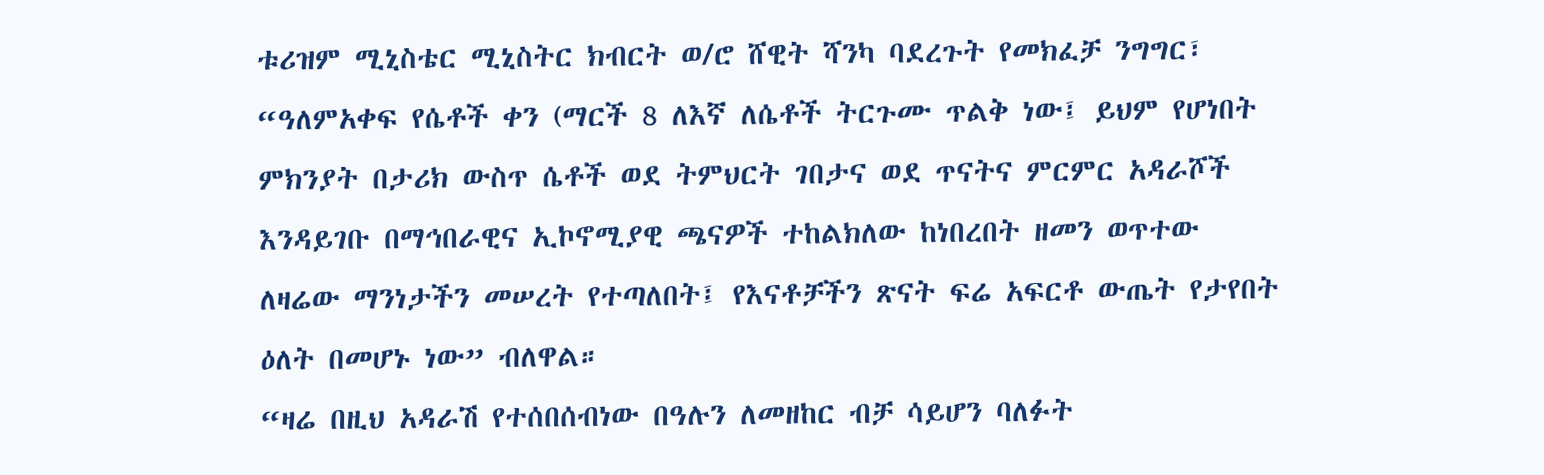ቱሪዝም ሚኒስቴር ሚኒስትር ክብርት ወ/ሮ ሸዊት ሻንካ ባደረጉት የመክፈቻ ንግግር፣ “ዓለምአቀፍ የሴቶች ቀን (ማርች 8 ለእኛ ለሴቶች ትርጉሙ ጥልቅ ነው፤ ይህም የሆነበት ምክንያት በታሪክ ውስጥ ሴቶች ወደ ትምህርት ገበታና ወደ ጥናትና ምርምር አዳራሾች እንዳይገቡ በማኅበራዊና ኢኮኖሚያዊ ጫናዎች ተከልክለው ከነበረበት ዘመን ወጥተው ለዛሬው ማንነታችን መሠረት የተጣለበት፤ የእናቶቻችን ጽናት ፍሬ አፍርቶ ውጤት የታየበት ዕለት በመሆኑ ነው” ብለዋል።
“ዛሬ በዚህ አዳራሽ የተሰበሰብነው በዓሉን ለመዘከር ብቻ ሳይሆን ባለፉት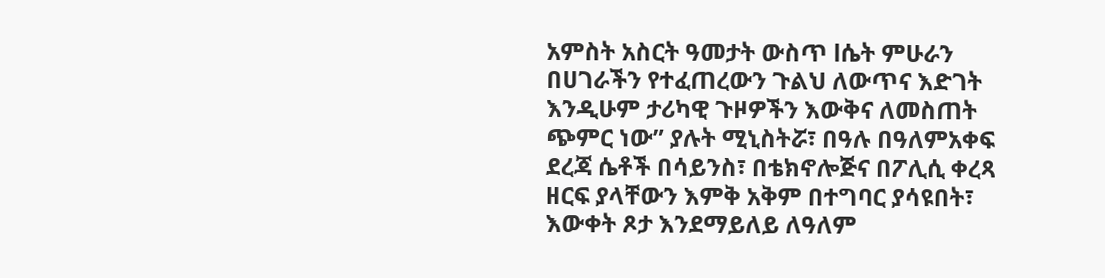አምስት አስርት ዓመታት ውስጥ lሴት ምሁራን በሀገራችን የተፈጠረውን ጉልህ ለውጥና እድገት እንዲሁም ታሪካዊ ጉዞዎችን እውቅና ለመስጠት ጭምር ነው” ያሉት ሚኒስትሯ፣ በዓሉ በዓለምአቀፍ ደረጃ ሴቶች በሳይንስ፣ በቴክኖሎጅና በፖሊሲ ቀረጻ ዘርፍ ያላቸውን እምቅ አቅም በተግባር ያሳዩበት፣ እውቀት ጾታ እንደማይለይ ለዓለም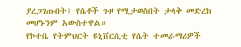ያረጋገጡበት፤ የሴቶች ጉዞ የሚታወስበት ታላቅ መድረክ መሆኑንም አውስተዋል።
የኮተቤ የትምህርት ዩኒቨርሲቲ የሴት ተመራማሪዎች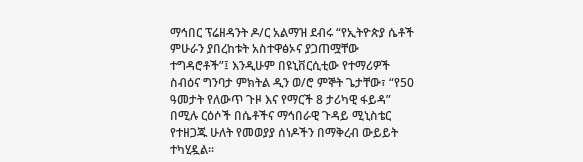ማኅበር ፕሬዘዳንት ዶ/ር አልማዝ ደብሩ “የኢትዮጵያ ሴቶች ምሁራን ያበረከቱት አስተዋፅኦና ያጋጠሟቸው ተግዳሮቶች”፤ እንዲሁም በዩኒቨርሲቲው የተማሪዎች ስብዕና ግንባታ ምክትል ዲን ወ/ሮ ምኞት ጌታቸው፣ “የ50 ዓመታት የለውጥ ጉዞ እና የማርች 8 ታሪካዊ ፋይዳ” በሚሉ ርዕሶች በሴቶችና ማኅበራዊ ጉዳይ ሚኒስቴር የተዘጋጁ ሁለት የመወያያ ሰነዶችን በማቅረብ ውይይት ተካሂዷል፡፡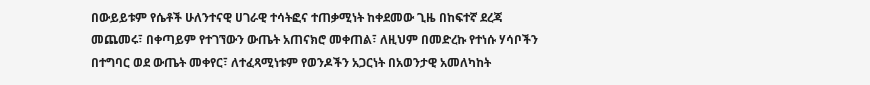በውይይቱም የሴቶች ሁለንተናዊ ሀገራዊ ተሳትፎና ተጠቃሚነት ከቀደመው ጊዜ በከፍተኛ ደረጃ መጨመሩ፣ በቀጣይም የተገኘውን ውጤት አጠናክሮ መቀጠል፣ ለዚህም በመድረኩ የተነሱ ሃሳቦችን በተግባር ወደ ውጤት መቀየር፣ ለተፈጻሚነቱም የወንዶችን አጋርነት በአወንታዊ አመለካከት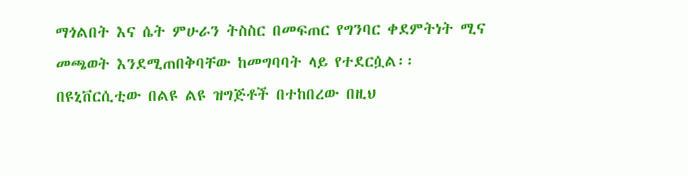ማጎልበት እና ሴት ምሁራን ትስስር በመፍጠር የግንባር ቀደምትነት ሚና መጫወት እንደሚጠበቅባቸው ከመግባባት ላይ የተደርሷል፡፡
በዩኒቨርሲቲው በልዩ ልዩ ዝግጅቶች በተከበረው በዚህ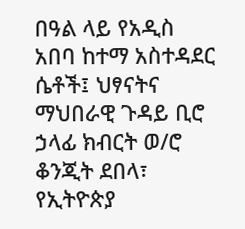በዓል ላይ የአዲስ አበባ ከተማ አስተዳደር ሴቶች፤ ህፃናትና ማህበራዊ ጉዳይ ቢሮ ኃላፊ ክብርት ወ/ሮ ቆንጂት ደበላ፣ የኢትዮጵያ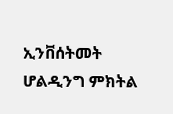ኢንቨሰትመት ሆልዲንግ ምክትል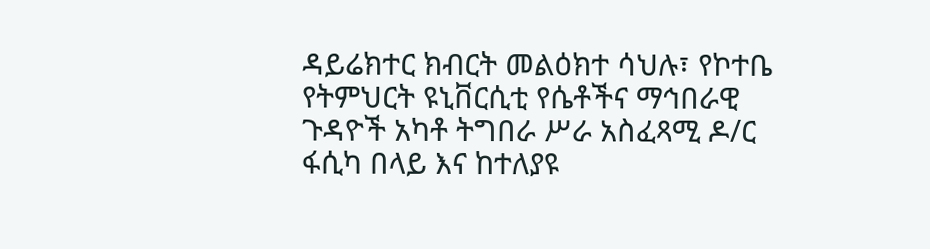ዳይሬክተር ክብርት መልዕክተ ሳህሉ፣ የኮተቤ የትምህርት ዩኒቨርሲቲ የሴቶችና ማኅበራዊ ጉዳዮች አካቶ ትግበራ ሥራ አስፈጻሚ ዶ/ር ፋሲካ በላይ እና ከተለያዩ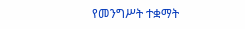የመንግሥት ተቋማት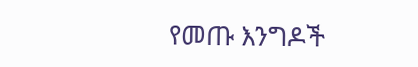የመጡ እንግዶች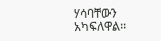ሃሳባቸውን አካፍለዋል፡፡